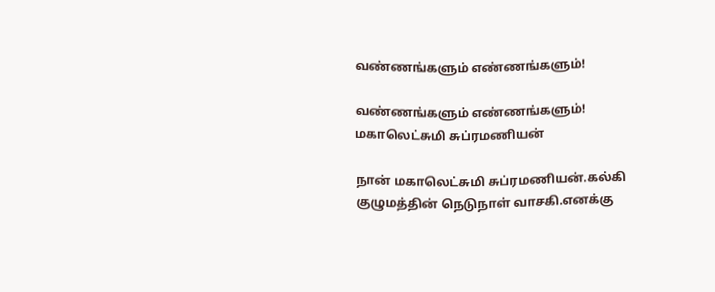வண்ணங்களும் எண்ணங்களும்!

வண்ணங்களும் எண்ணங்களும்!
மகாலெட்சுமி சுப்ரமணியன்

நான் மகாலெட்சுமி சுப்ரமணியன்.கல்கி குழுமத்தின் நெடுநாள் வாசகி.எனக்கு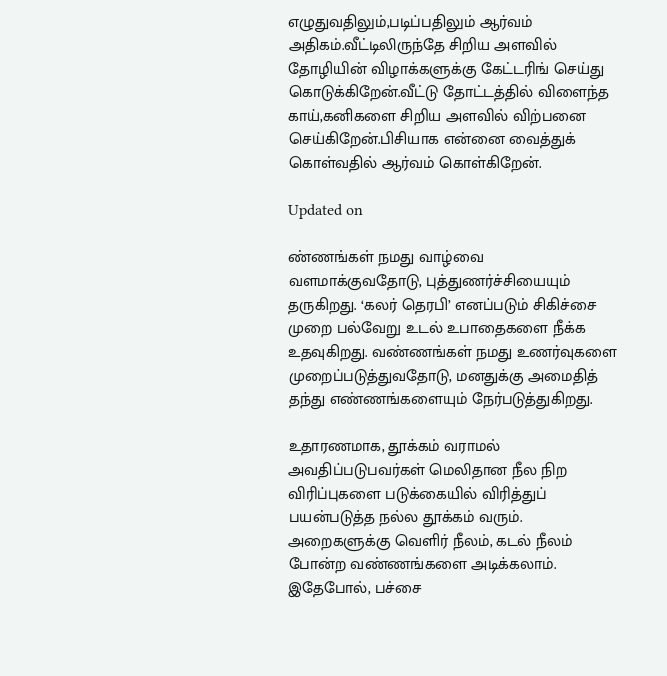எழுதுவதிலும்,படிப்பதிலும் ஆர்வம் அதிகம்.வீட்டிலிருந்தே சிறிய அளவில் தோழியின் விழாக்களுக்கு கேட்டரிங் செய்து கொடுக்கிறேன்.வீட்டு தோட்டத்தில் விளைந்த காய்,கனிகளை சிறிய அளவில் விற்பனை செய்கிறேன்.பிசியாக என்னை வைத்துக் கொள்வதில் ஆர்வம் கொள்கிறேன்.

Updated on

ண்ணங்கள் நமது வாழ்வை வளமாக்குவதோடு, புத்துணர்ச்சியையும் தருகிறது‌. ‘கலர் தெரபி’ எனப்படும் சிகிச்சை முறை பல்வேறு உடல் உபாதைகளை நீக்க உதவுகிறது. வண்ணங்கள் நமது உணர்வுகளை முறைப்படுத்துவதோடு, மனதுக்கு அமைதித் தந்து எண்ணங்களையும் நேர்படுத்துகிறது.

உதாரணமாக, தூக்கம் வராமல் அவதிப்படுபவர்கள் மெலிதான நீல நிற விரிப்புகளை படுக்கையில் விரித்துப் பயன்படுத்த நல்ல தூக்கம் வரும். அறைகளுக்கு வெளிர் நீலம், கடல் நீலம் போன்ற வண்ணங்களை அடிக்கலாம். இதேபோல், பச்சை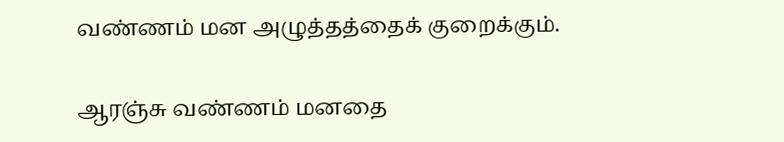வண்ணம் மன அழுத்தத்தைக் குறைக்கும்.

ஆரஞ்சு வண்ணம் மனதை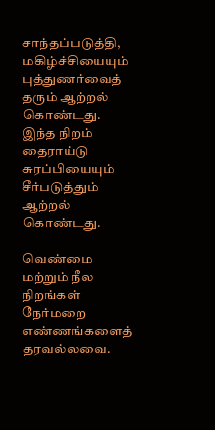சாந்தப்படுத்தி, மகிழ்ச்சியையும் புத்துணர்வைத் தரும் ஆற்றல் கொண்டது. இந்த நிறம் தைராய்டு சுரப்பியையும் சீர்படுத்தும் ஆற்றல் கொண்டது.

வெண்மை மற்றும் நீல நிறங்கள் நேர்மறை எண்ணங்களைத் தரவல்லவை.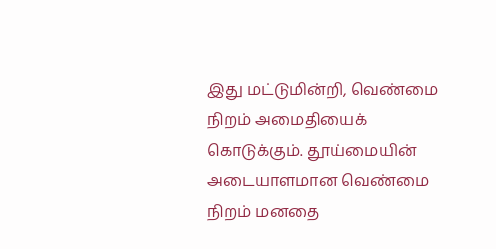இது மட்டுமின்றி, வெண்மை நிறம் அமைதியைக் கொடுக்கும். தூய்மையின் அடையாளமான வெண்மை நிறம் மனதை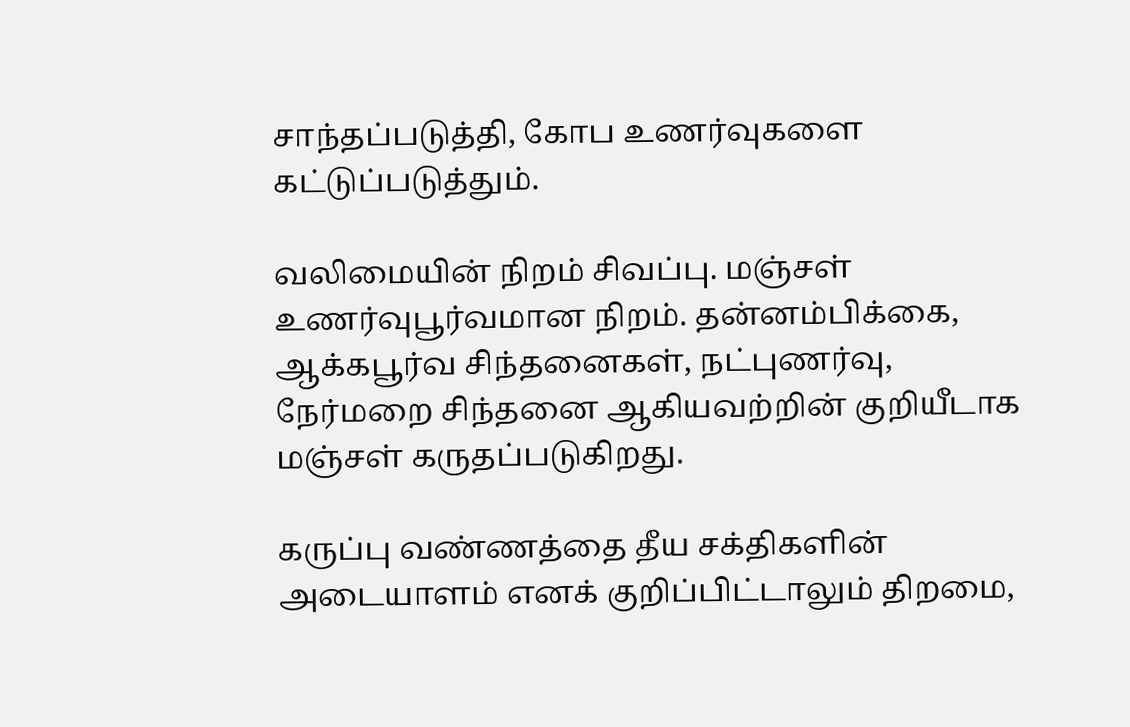சாந்தப்படுத்தி, கோப உணர்வுகளை கட்டுப்படுத்தும்.

வலிமையின் நிறம் சிவப்பு. மஞ்சள் உணர்வுபூர்வமான நிறம். தன்னம்பிக்கை, ஆக்கபூர்வ சிந்தனைகள், நட்புணர்வு, நேர்மறை சிந்தனை ஆகியவற்றின் குறியீடாக மஞ்சள் கருதப்படுகிறது.

கருப்பு வண்ணத்தை தீய சக்திகளின் அடையாளம் எனக் குறிப்பிட்டாலும் திறமை,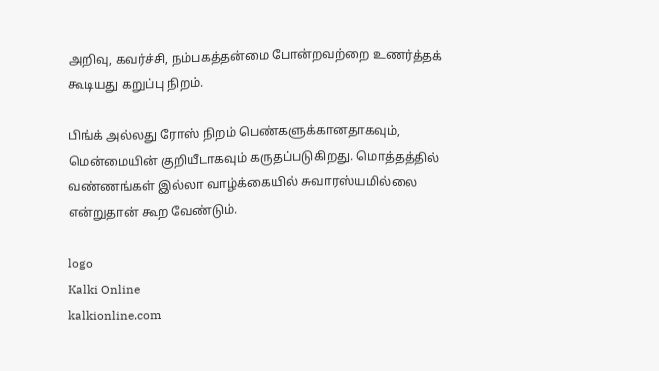அறிவு, கவர்ச்சி, நம்பகத்தன்மை போன்றவற்றை உணர்த்தக் கூடியது கறுப்பு நிறம்.

பிங்க் அல்லது ரோஸ் நிறம் பெண்களுக்கானதாகவும், மென்மையின் குறியீடாகவும் கருதப்படுகிறது. மொத்தத்தில் வண்ணங்கள் இல்லா வாழ்க்கையில் சுவாரஸ்யமில்லை‌ என்றுதான் கூற வேண்டும்.

logo
Kalki Online
kalkionline.com